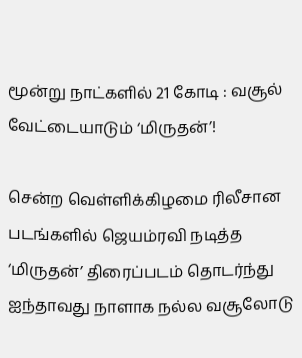மூன்று நாட்களில் 21 கோடி : வசூல் வேட்டையாடும் ‘மிருதன்’!

சென்ற வெள்ளிக்கிழமை ரிலீசான படங்களில் ஜெயம்ரவி நடித்த ‘மிருதன்’ திரைப்படம் தொடர்ந்து ஐந்தாவது நாளாக நல்ல வசூலோடு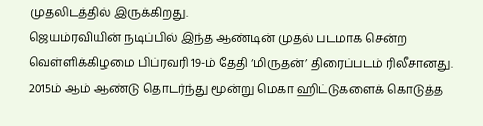முதலிடத்தில் இருக்கிறது.
ஜெயம்ரவியின் நடிப்பில் இந்த ஆண்டின் முதல் படமாக சென்ற வெள்ளிக்கிழமை பிப்ரவரி 19-ம் தேதி ‘மிருதன்’ திரைப்படம் ரிலீசானது.
2015ம் ஆம் ஆண்டு தொடர்ந்து மூன்று மெகா ஹிட்டுகளைக் கொடுத்த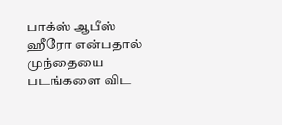பாக்ஸ் ஆபீஸ் ஹீரோ என்பதால் முந்தையை படங்களை விட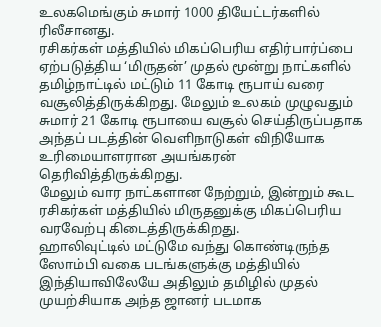உலகமெங்கும் சுமார் 1000 தியேட்டர்களில் ரிலீசானது.
ரசிகர்கள் மத்தியில் மிகப்பெரிய எதிர்பார்ப்பை ஏற்படுத்திய ‘மிருதன்’ முதல் மூன்று நாட்களில் தமிழ்நாட்டில் மட்டும் 11 கோடி ரூபாய் வரை வசூலித்திருக்கிறது. மேலும் உலகம் முழுவதும் சுமார் 21 கோடி ரூபாயை வசூல் செய்திருப்பதாக அந்தப் படத்தின் வெளிநாடுகள் விநியோக உரிமையாளரான அயங்கரன் தெரிவித்திருக்கிறது.
மேலும் வார நாட்களான நேற்றும், இன்றும் கூட ரசிகர்கள் மத்தியில் மிருதனுக்கு மிகப்பெரிய வரவேற்பு கிடைத்திருக்கிறது.
ஹாலிவுட்டில் மட்டுமே வந்து கொண்டிருந்த ஸோம்பி வகை படங்களுக்கு மத்தியில் இந்தியாவிலேயே அதிலும் தமிழில் முதல் முயற்சியாக அந்த ஜானர் படமாக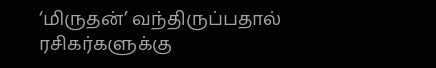‘மிருதன்’ வந்திருப்பதால் ரசிகர்களுக்கு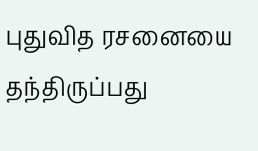புதுவித ரசனையை தந்திருப்பது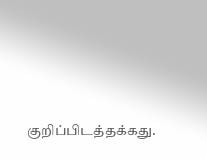குறிப்பிடத்தக்கது.